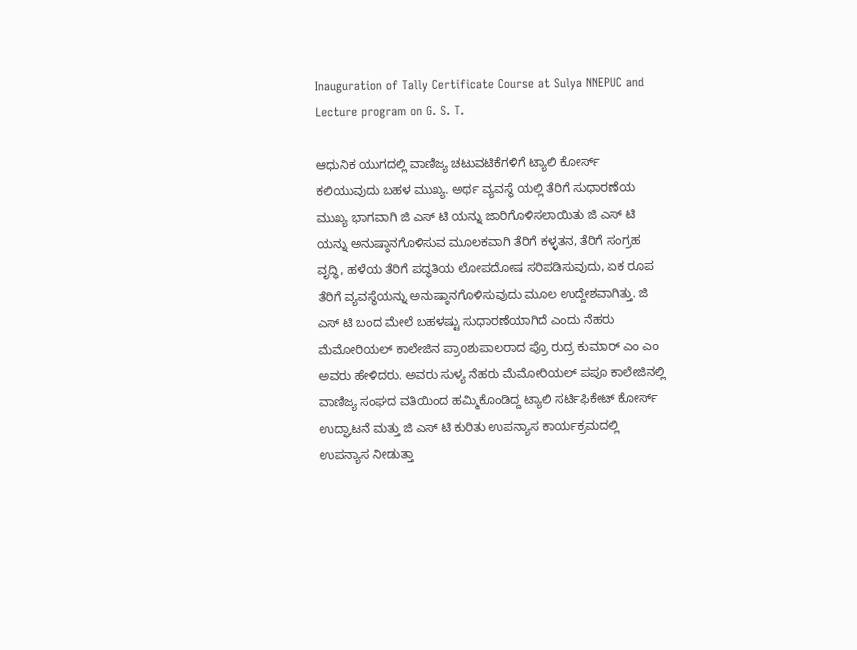Inauguration of Tally Certificate Course at Sulya NNEPUC and Lecture program on G. S. T.

ಆಧುನಿಕ ಯುಗದಲ್ಲಿ ವಾಣಿಜ್ಯ ಚಟುವಟಿಕೆಗಳಿಗೆ ಟ್ಯಾಲಿ ಕೋರ್ಸ್ ಕಲಿಯುವುದು ಬಹಳ ಮುಖ್ಯ. ಅರ್ಥ ವ್ಯವಸ್ಥೆ ಯಲ್ಲಿ ತೆರಿಗೆ ಸುಧಾರಣೆಯ ಮುಖ್ಯ ಭಾಗವಾಗಿ ಜಿ ಎಸ್ ಟಿ ಯನ್ನು ಜಾರಿಗೊಳಿಸಲಾಯಿತು ಜಿ ಎಸ್ ಟಿ ಯನ್ನು ಅನುಷ್ಠಾನಗೊಳಿಸುವ ಮೂಲಕವಾಗಿ ತೆರಿಗೆ ಕಳ್ಳತನ, ತೆರಿಗೆ ಸಂಗ್ರಹ ವೃದ್ಧಿ, ಹಳೆಯ ತೆರಿಗೆ ಪದ್ಧತಿಯ ಲೋಪದೋಷ ಸರಿಪಡಿಸುವುದು, ಏಕ ರೂಪ ತೆರಿಗೆ ವ್ಯವಸ್ಥೆಯನ್ನು ಅನುಷ್ಠಾನಗೊಳಿಸುವುದು ಮೂಲ ಉದ್ದೇಶವಾಗಿತ್ತು. ಜಿ ಎಸ್ ಟಿ ಬಂದ ಮೇಲೆ ಬಹಳಷ್ಟು ಸುಧಾರಣೆಯಾಗಿದೆ ಎಂದು ನೆಹರು ಮೆಮೋರಿಯಲ್ ಕಾಲೇಜಿನ ಪ್ರಾoಶುಪಾಲರಾದ ಪ್ರೊ ರುದ್ರ ಕುಮಾರ್ ಎಂ ಎಂ ಅವರು ಹೇಳಿದರು. ಅವರು ಸುಳ್ಯ ನೆಹರು ಮೆಮೋರಿಯಲ್ ಪಪೂ ಕಾಲೇಜಿನಲ್ಲಿ ವಾಣಿಜ್ಯ ಸಂಘದ ವತಿಯಿಂದ ಹಮ್ಮಿಕೊಂಡಿದ್ದ ಟ್ಯಾಲಿ ಸರ್ಟಿಫಿಕೇಟ್ ಕೋರ್ಸ್ ಉದ್ಘಾಟನೆ ಮತ್ತು ಜಿ ಎಸ್ ಟಿ ಕುರಿತು ಉಪನ್ಯಾಸ ಕಾರ್ಯಕ್ರಮದಲ್ಲಿ ಉಪನ್ಯಾಸ ನೀಡುತ್ತಾ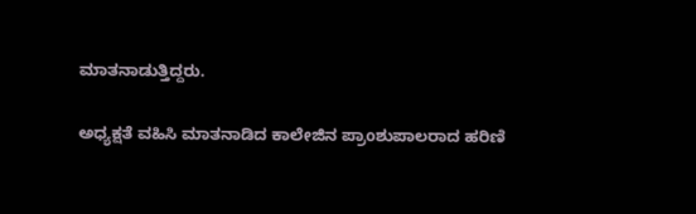ಮಾತನಾಡುತ್ತಿದ್ದರು.

ಅಧ್ಯಕ್ಷತೆ ವಹಿಸಿ ಮಾತನಾಡಿದ ಕಾಲೇಜಿನ ಪ್ರಾoಶುಪಾಲರಾದ ಹರಿಣಿ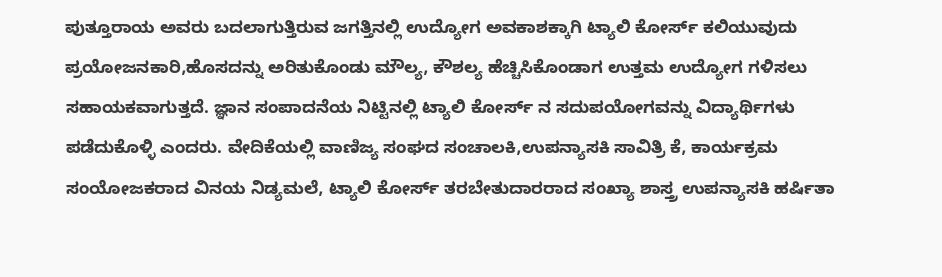ಪುತ್ತೂರಾಯ ಅವರು ಬದಲಾಗುತ್ತಿರುವ ಜಗತ್ತಿನಲ್ಲಿ ಉದ್ಯೋಗ ಅವಕಾಶಕ್ಕಾಗಿ ಟ್ಯಾಲಿ ಕೋರ್ಸ್ ಕಲಿಯುವುದು ಪ್ರಯೋಜನಕಾರಿ,ಹೊಸದನ್ನು ಅರಿತುಕೊಂಡು ಮೌಲ್ಯ, ಕೌಶಲ್ಯ ಹೆಚ್ಚಿಸಿಕೊಂಡಾಗ ಉತ್ತಮ ಉದ್ಯೋಗ ಗಳಿಸಲು ಸಹಾಯಕವಾಗುತ್ತದೆ. ಜ್ಞಾನ ಸಂಪಾದನೆಯ ನಿಟ್ಟಿನಲ್ಲಿ ಟ್ಯಾಲಿ ಕೋರ್ಸ್ ನ ಸದುಪಯೋಗವನ್ನು ವಿದ್ಯಾರ್ಥಿಗಳು ಪಡೆದುಕೊಳ್ಳಿ ಎಂದರು. ವೇದಿಕೆಯಲ್ಲಿ ವಾಣಿಜ್ಯ ಸಂಘದ ಸಂಚಾಲಕಿ,ಉಪನ್ಯಾಸಕಿ ಸಾವಿತ್ರಿ ಕೆ, ಕಾರ್ಯಕ್ರಮ ಸಂಯೋಜಕರಾದ ವಿನಯ ನಿಡ್ಯಮಲೆ, ಟ್ಯಾಲಿ ಕೋರ್ಸ್ ತರಬೇತುದಾರರಾದ ಸಂಖ್ಯಾ ಶಾಸ್ತ್ರ ಉಪನ್ಯಾಸಕಿ ಹರ್ಷಿತಾ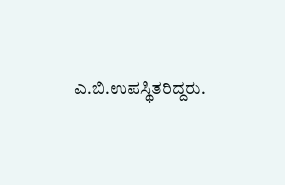ಎ.ಬಿ.ಉಪಸ್ಥಿತರಿದ್ದರು.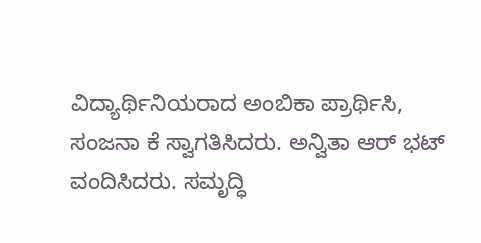ವಿದ್ಯಾರ್ಥಿನಿಯರಾದ ಅಂಬಿಕಾ ಪ್ರಾರ್ಥಿಸಿ, ಸಂಜನಾ ಕೆ ಸ್ವಾಗತಿಸಿದರು. ಅನ್ವಿತಾ ಆರ್ ಭಟ್ ವಂದಿಸಿದರು. ಸಮೃದ್ಧಿ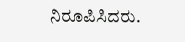ನಿರೂಪಿಸಿದರು.